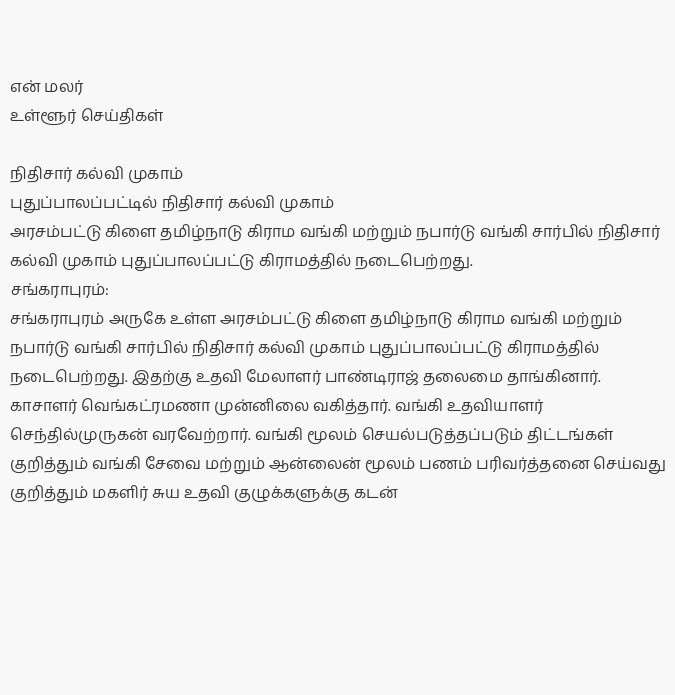என் மலர்
உள்ளூர் செய்திகள்

நிதிசார் கல்வி முகாம்
புதுப்பாலப்பட்டில் நிதிசார் கல்வி முகாம்
அரசம்பட்டு கிளை தமிழ்நாடு கிராம வங்கி மற்றும் நபார்டு வங்கி சார்பில் நிதிசார் கல்வி முகாம் புதுப்பாலப்பட்டு கிராமத்தில் நடைபெற்றது.
சங்கராபுரம்:
சங்கராபுரம் அருகே உள்ள அரசம்பட்டு கிளை தமிழ்நாடு கிராம வங்கி மற்றும் நபார்டு வங்கி சார்பில் நிதிசார் கல்வி முகாம் புதுப்பாலப்பட்டு கிராமத்தில் நடைபெற்றது. இதற்கு உதவி மேலாளர் பாண்டிராஜ் தலைமை தாங்கினார். காசாளர் வெங்கட்ரமணா முன்னிலை வகித்தார். வங்கி உதவியாளர் செந்தில்முருகன் வரவேற்றார். வங்கி மூலம் செயல்படுத்தப்படும் திட்டங்கள் குறித்தும் வங்கி சேவை மற்றும் ஆன்லைன் மூலம் பணம் பரிவர்த்தனை செய்வது குறித்தும் மகளிர் சுய உதவி குழுக்களுக்கு கடன்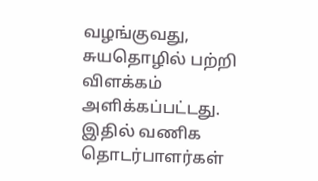வழங்குவது, சுயதொழில் பற்றி விளக்கம் அளிக்கப்பட்டது. இதில் வணிக தொடர்பாளர்கள்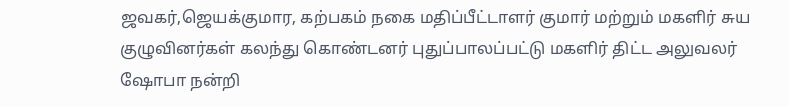ஜவகர்,ஜெயக்குமார, கற்பகம் நகை மதிப்பீட்டாளர் குமார் மற்றும் மகளிர் சுய குழுவினர்கள் கலந்து கொண்டனர் புதுப்பாலப்பட்டு மகளிர் திட்ட அலுவலர் ஷோபா நன்றி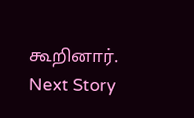கூறினார்.
Next Story